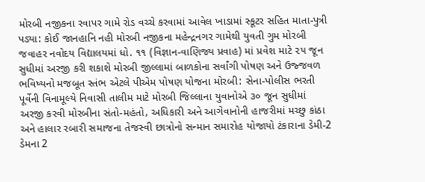મોરબી નજીકના રવાપર ગામે રોડ વચ્ચે કરવામાં આવેલ ખાડામાં સ્કૂટર સહિત માતા-પુત્રી પડ્યા: કોઈ જાનહાનિ નહી મોરબી નજીકના મહેન્દ્રનગર ગામેથી યુવતી ગુમ મોરબી જવાહર નવોદય વિદ્યાલયમાં ધો. ૧૧ (વિજ્ઞાન-વાણિજ્ય પ્રવાહ) માં પ્રવેશ માટે ૨૫ જૂન સુધીમાં અરજી કરી શકાશે મોરબી જીલ્લામાં બાળકોના સર્વાંગી પોષણ અને ઉજ્જવળ ભવિષ્યનો મજબૂત સ્તંભ એટલે પીએમ પોષણ યોજના મોરબી: સેના-પોલીસ ભરતી પૂર્વેની વિનામૂલ્યે નિવાસી તાલીમ માટે મોરબી જિલ્લાના યુવાનોએ ૩૦ જૂન સુધીમાં અરજી કરવી મોરબીના સંતો-મહંતો, અધિકારી અને આગેવાનોની હાજરીમાં મચ્છુ કાંઠા અને હાલાર રબારી સમાજના તેજસ્વી છાત્રોનો સન્માન સમારોહ યોજાયો ટંકારાના ડેમી-2 ડેમના 2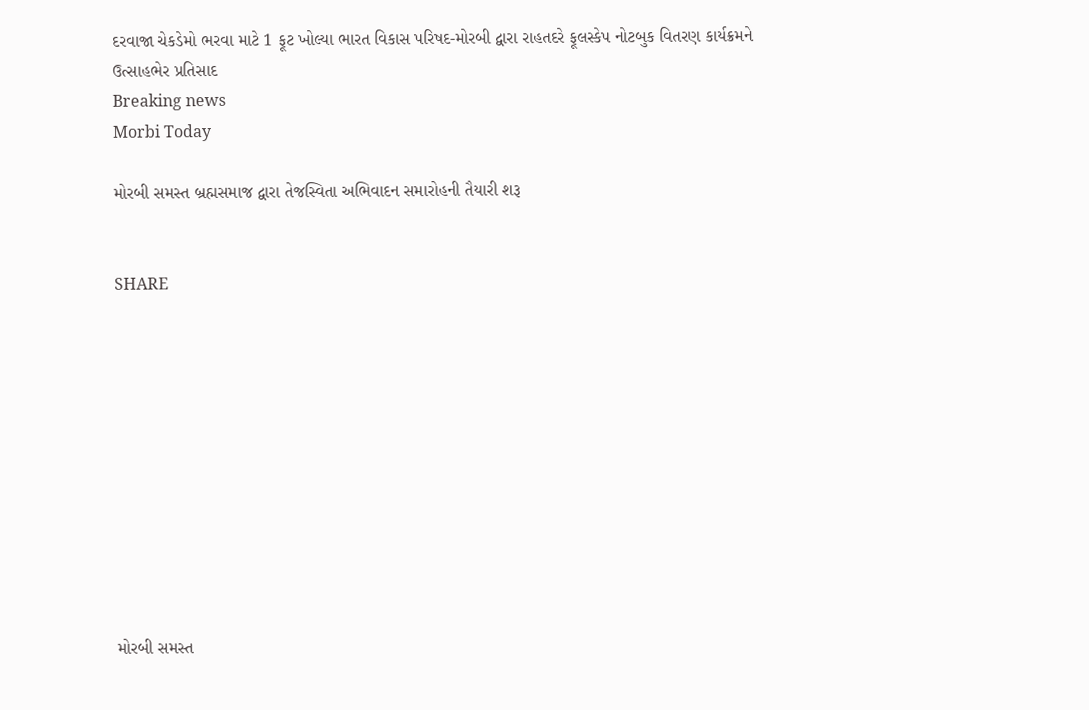દરવાજા ચેકડેમો ભરવા માટે 1 ફૂટ ખોલ્યા ભારત વિકાસ પરિષદ-મોરબી દ્વારા રાહતદરે ફૂલસ્કેપ નોટબુક વિતરણ કાર્યક્રમને ઉત્સાહભેર પ્રતિસાદ
Breaking news
Morbi Today

મોરબી સમસ્ત બ્રહ્મસમાજ દ્વારા તેજસ્વિતા અભિવાદન સમારોહની તૈયારી શરૂ


SHARE











મોરબી સમસ્ત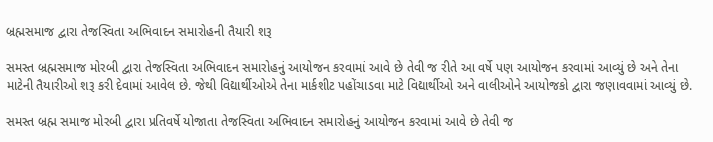બ્રહ્મસમાજ દ્વારા તેજસ્વિતા અભિવાદન સમારોહની તૈયારી શરૂ

સમસ્ત બ્રહ્મસમાજ મોરબી દ્વારા તેજસ્વિતા અભિવાદન સમારોહનું આયોજન કરવામાં આવે છે તેવી જ રીતે આ વર્ષે પણ આયોજન કરવામાં આવ્યું છે અને તેના માટેની તૈયારીઓ શરૂ કરી દેવામાં આવેલ છે. જેથી વિદ્યાર્થીઓએ તેના માર્કશીટ પહોંચાડવા માટે વિદ્યાર્થીઓ અને વાલીઓને આયોજકો દ્વારા જણાવવામાં આવ્યું છે.

સમસ્ત બ્રહ્મ સમાજ મોરબી દ્વારા પ્રતિવર્ષે યોજાતા તેજસ્વિતા અભિવાદન સમારોહનું આયોજન કરવામાં આવે છે તેવી જ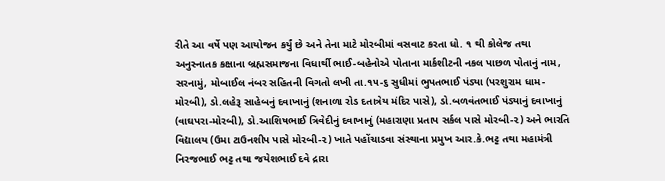રીતે આ વર્ષે પણ આયોજન કર્યું છે અને તેના માટે મોરબીમાં વસવાટ કરતા ધો. ૧ થી કોલેજ તથા અનુસ્નાતક કક્ષાના બ્રહ્મસમાજના વિધાર્થી ભાઈ-બહેનોએ પોતાના માર્કશીટની નકલ પાછળ પોતાનું નામ, સરનામું, મોબાઈલ નંબર સહિતની વિગતો લખી તા.૧૫-૬ સુધીમાં ભુપતભાઈ પંડ્યા (પરશુરામ ધામ-મોરબી), ડો.લહેરૂ સાહેબનું દવાખાનું (શનાળા રોડ દતાત્રેય મંદિર પાસે), ડો.બળવંતભાઈ પંડ્યાનું દવાખાનું (વાઘપરા-મોરબી), ડો.આશિષભાઈ ત્રિવેદીનું દવાખાનું (મહારાણા પ્રતાપ સર્કલ પાસે મોરબી-૨) અને ભારતિ વિદ્યાલય (ઉમા ટાઉનશીપ પાસે મોરબી-૨) ખાતે પહોંચાડવા સંસ્થાના પ્રમુખ આર.કે.ભટ્ટ તથા મહામંત્રી નિરજભાઈ ભટ્ટ તથા જયેશભાઈ દવે દ્રારા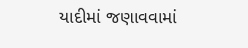યાદીમાં જણાવવામાં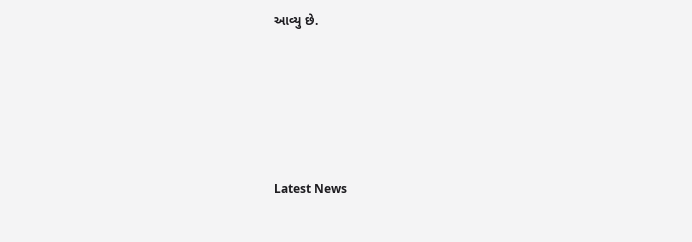આવ્યુ છે.






Latest News